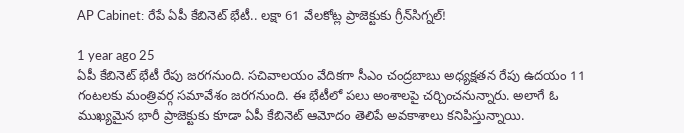AP Cabinet: రేపే ఏపీ కేబినెట్ భేటీ.. లక్షా 61 వేలకోట్ల ప్రాజెక్టుకు గ్రీన్‌సిగ్నల్!

1 year ago 25
ఏపీ కేబినెట్ భేటీ రేపు జరగనుంది. సచివాలయం వేదికగా సీఎం చంద్రబాబు అధ్యక్షతన రేపు ఉదయం 11 గంటలకు మంత్రివర్గ సమావేశం జరగనుంది. ఈ భేటీలో పలు అంశాలపై చర్చించనున్నారు. అలాగే ఓ ముఖ్యమైన భారీ ప్రాజెక్టుకు కూడా ఏపీ కేబినెట్ ఆమోదం తెలిపే అవకాశాలు కనిపిస్తున్నాయి.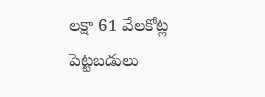లక్షా 61 వేలకోట్ల పెట్టబడులు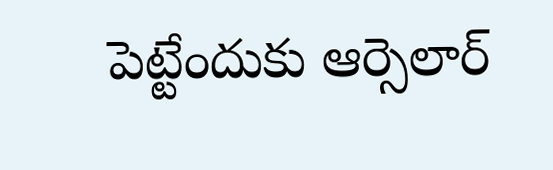పెట్టేందుకు ఆర్సెలార్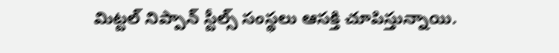మిట్టల్ నిప్పాన్ స్టీల్స్ సంస్థలు ఆసక్తి చూపిస్తున్నాయి.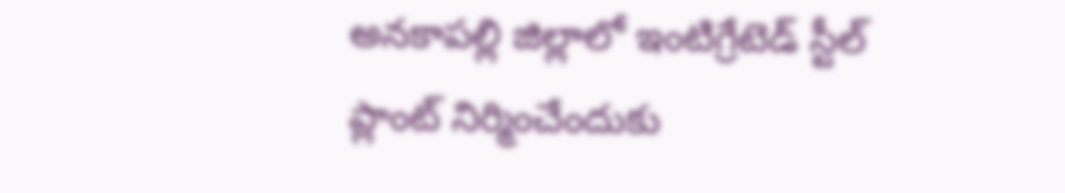అనకాపల్లి జిల్లాలో ఇంటిగ్రేటెడ్ స్టీల్ ప్లాంట్ నిర్మించేందుకు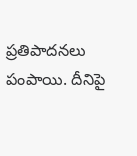ప్రతిపాదనలు పంపాయి. దీనిపై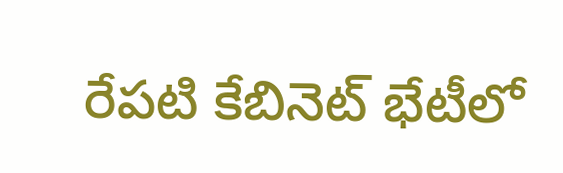రేపటి కేబినెట్ భేటీలో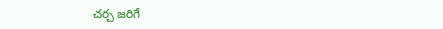చర్చ జరిగే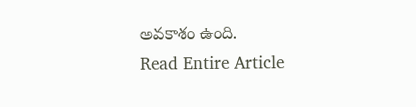అవకాశం ఉంది.
Read Entire Article